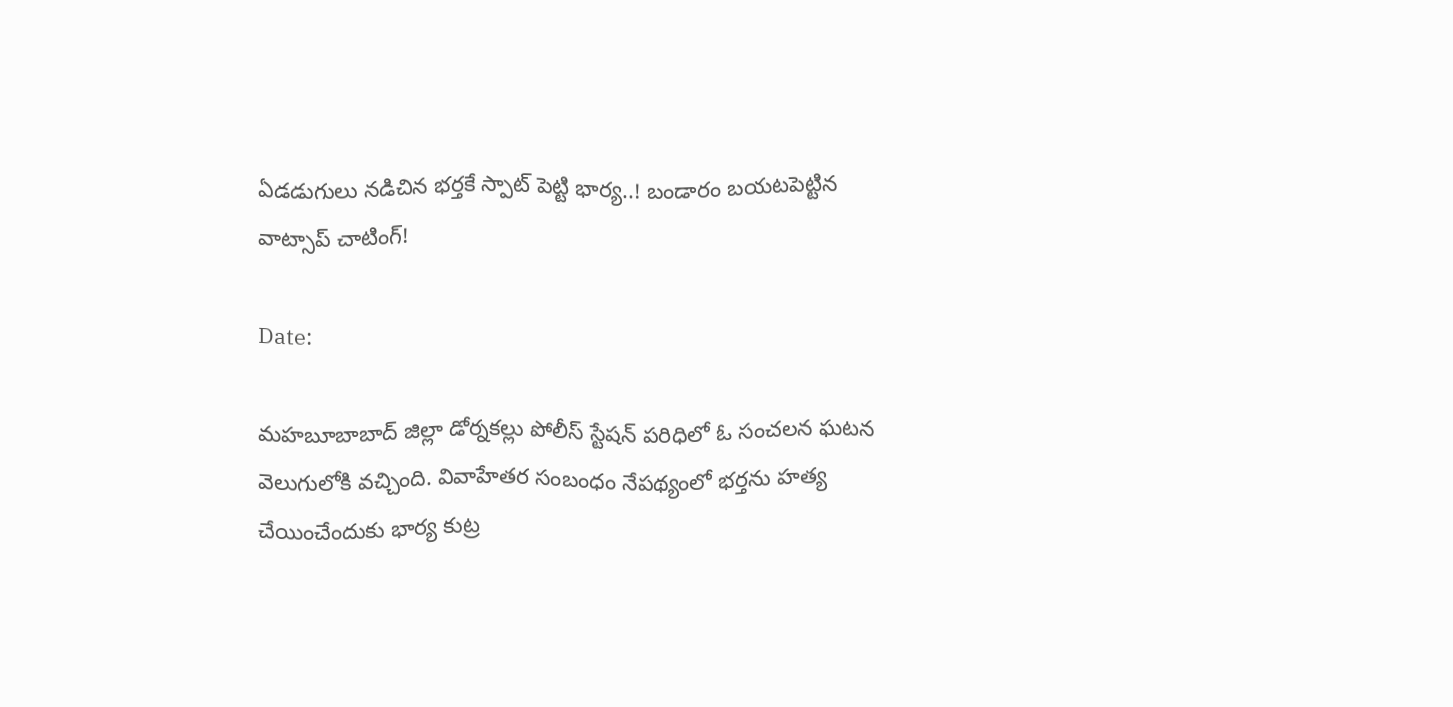ఏడడుగులు నడిచిన భర్తకే స్పాట్ పెట్టి భార్య..! బండారం బయటపెట్టిన వాట్సాప్ చాటింగ్!

Date:

మహబూబాబాద్ జిల్లా డోర్నకల్లు పోలీస్ స్టేషన్ పరిధిలో ఓ సంచలన ఘటన వెలుగులోకి వచ్చింది. వివాహేతర సంబంధం నేపథ్యంలో భర్తను హత్య చేయించేందుకు భార్య కుట్ర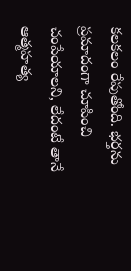కలకలం రేపుతోంది. భర్తను ప్రమాదంగా చూపించి చంపేయాలని, లేదంటే తానే ఆత్మహత్య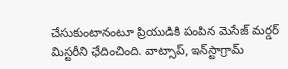చేసుకుంటానంటూ ప్రియుడికి పంపిన మెసేజ్ మర్డర్ మిస్టరీని ఛేదించింది. వాట్సాప్, ఇన్‌స్టాగ్రామ్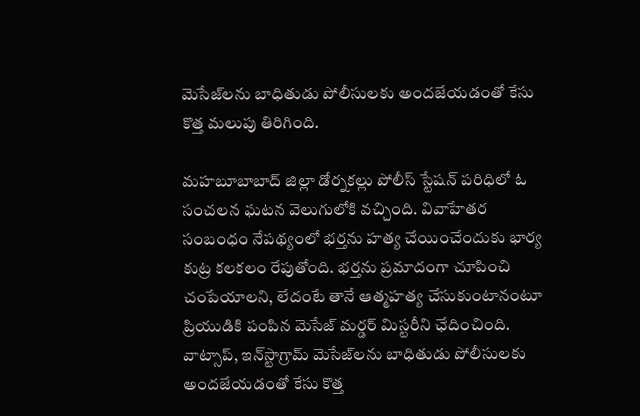మెసేజ్‌లను బాధితుడు పోలీసులకు అందజేయడంతో కేసు కొత్త మలుపు తిరిగింది.

మహబూబాబాద్ జిల్లా డోర్నకల్లు పోలీస్ స్టేషన్ పరిధిలో ఓ సంచలన ఘటన వెలుగులోకి వచ్చింది. వివాహేతర సంబంధం నేపథ్యంలో భర్తను హత్య చేయించేందుకు భార్య కుట్ర కలకలం రేపుతోంది. భర్తను ప్రమాదంగా చూపించి చంపేయాలని, లేదంటే తానే ఆత్మహత్య చేసుకుంటానంటూ ప్రియుడికి పంపిన మెసేజ్ మర్డర్ మిస్టరీని ఛేదించింది. వాట్సాప్, ఇన్‌స్టాగ్రామ్ మెసేజ్‌లను బాధితుడు పోలీసులకు అందజేయడంతో కేసు కొత్త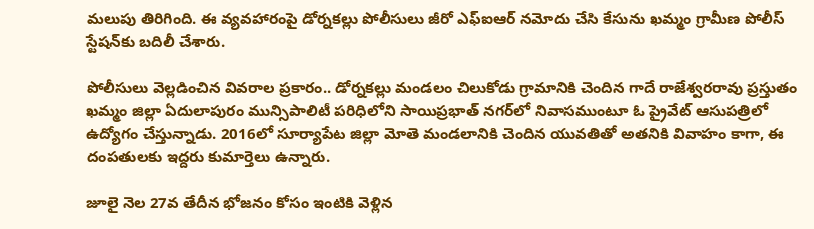మలుపు తిరిగింది. ఈ వ్యవహారంపై డోర్నకల్లు పోలీసులు జీరో ఎఫ్‌ఐఆర్ నమోదు చేసి కేసును ఖమ్మం గ్రామీణ పోలీస్ స్టేషన్‌కు బదిలీ చేశారు.

పోలీసులు వెల్లడించిన వివరాల ప్రకారం.. డోర్నకల్లు మండలం చిలుకోడు గ్రామానికి చెందిన గాదే రాజేశ్వరరావు ప్రస్తుతం ఖమ్మం జిల్లా ఏదులాపురం మున్సిపాలిటీ పరిధిలోని సాయిప్రభాత్ నగర్‌లో నివాసముంటూ ఓ ప్రైవేట్ ఆసుపత్రిలో ఉద్యోగం చేస్తున్నాడు. 2016లో సూర్యాపేట జిల్లా మోతె మండలానికి చెందిన యువతితో అతనికి వివాహం కాగా, ఈ దంపతులకు ఇద్దరు కుమార్తెలు ఉన్నారు.

జూలై నెల 27వ తేదీన భోజనం కోసం ఇంటికి వెళ్లిన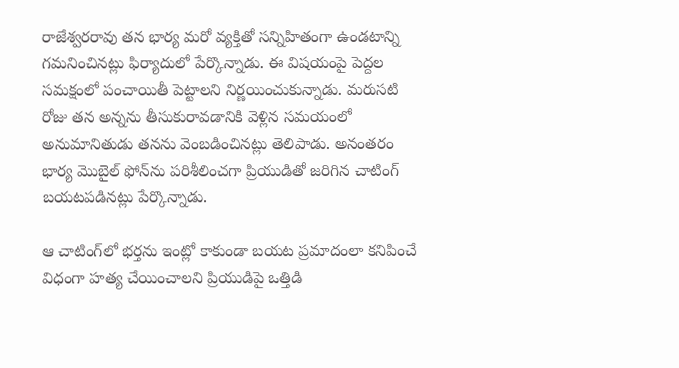రాజేశ్వరరావు తన భార్య మరో వ్యక్తితో సన్నిహితంగా ఉండటాన్ని గమనించినట్లు ఫిర్యాదులో పేర్కొన్నాడు. ఈ విషయంపై పెద్దల సమక్షంలో పంచాయితీ పెట్టాలని నిర్ణయించుకున్నాడు. మరుసటి రోజు తన అన్నను తీసుకురావడానికి వెళ్లిన సమయంలో అనుమానితుడు తనను వెంబడించినట్లు తెలిపాడు. అనంతరం భార్య మొబైల్ ఫోన్‌ను పరిశీలించగా ప్రియుడితో జరిగిన చాటింగ్ బయటపడినట్లు పేర్కొన్నాడు.

ఆ చాటింగ్‌లో భర్తను ఇంట్లో కాకుండా బయట ప్రమాదంలా కనిపించే విధంగా హత్య చేయించాలని ప్రియుడిపై ఒత్తిడి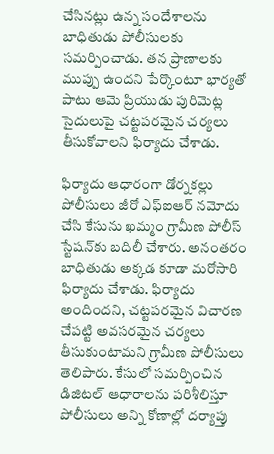చేసినట్లు ఉన్న సందేశాలను బాధితుడు పోలీసులకు సమర్పించాడు. తన ప్రాణాలకు ముప్పు ఉందని పేర్కొంటూ భార్యతో పాటు ఆమె ప్రియుడు పురిమెట్ల సైదులుపై చట్టపరమైన చర్యలు తీసుకోవాలని ఫిర్యాదు చేశాడు.

ఫిర్యాదు ఆధారంగా డోర్నకల్లు పోలీసులు జీరో ఎఫ్‌ఐఆర్ నమోదు చేసి కేసును ఖమ్మం గ్రామీణ పోలీస్ స్టేషన్‌కు బదిలీ చేశారు. అనంతరం బాధితుడు అక్కడ కూడా మరోసారి ఫిర్యాదు చేశాడు. ఫిర్యాదు అందిందని, చట్టపరమైన విచారణ చేపట్టి అవసరమైన చర్యలు తీసుకుంటామని గ్రామీణ పోలీసులు తెలిపారు. కేసులో సమర్పించిన డిజిటల్ ఆధారాలను పరిశీలిస్తూ పోలీసులు అన్ని కోణాల్లో దర్యాప్తు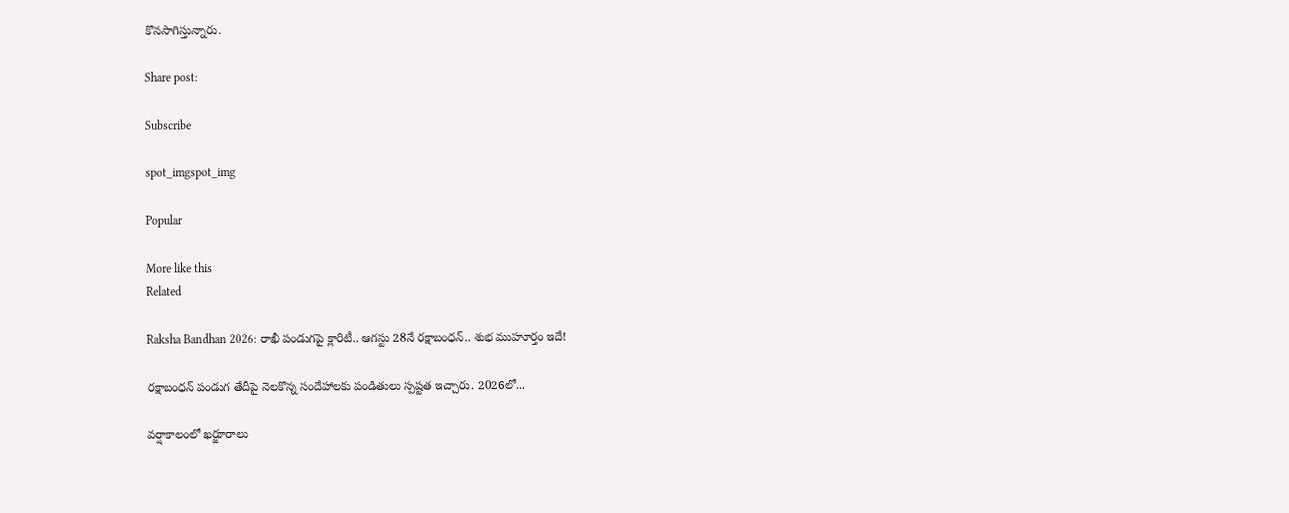కొనసాగిస్తున్నారు.

Share post:

Subscribe

spot_imgspot_img

Popular

More like this
Related

Raksha Bandhan 2026: రాఖీ పండుగపై క్లారిటీ.. ఆగస్టు 28నే రక్షాబంధన్‌.. శుభ ముహూర్తం ఇదే!

రక్షాబంధన్‌ పండుగ తేదీపై నెలకొన్న సందేహాలకు పండితులు స్పష్టత ఇచ్చారు. 2026లో...

వర్షాకాలంలో ఖర్జూరాలు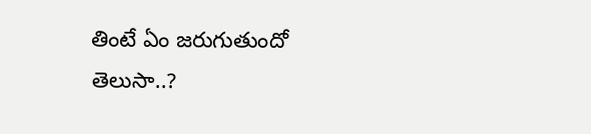తింటే ఏం జరుగుతుందో తెలుసా..?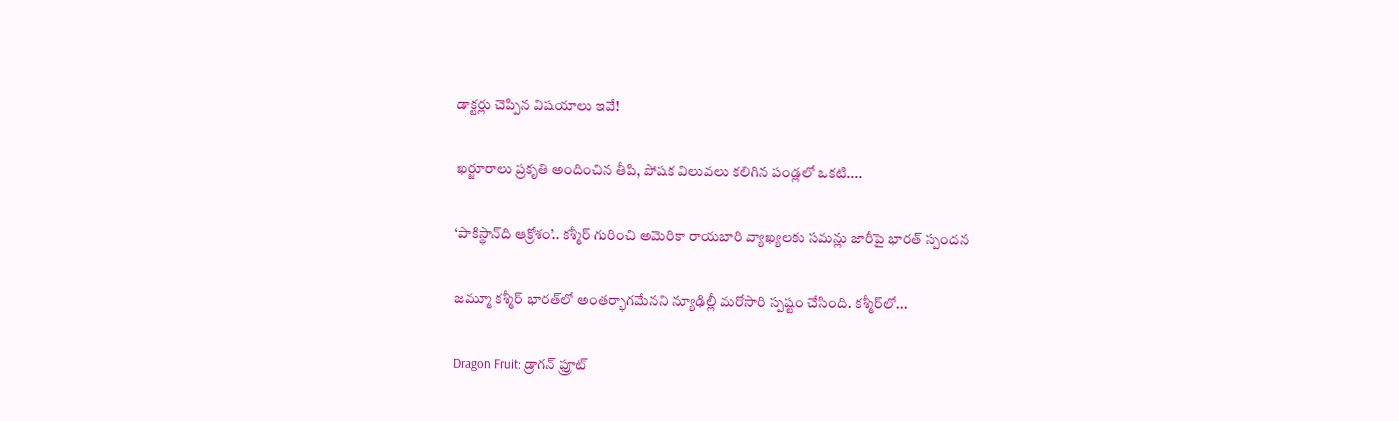డాక్టర్లు చెప్పిన విషయాలు ఇవే!

ఖర్జూరాలు ప్రకృతి అందించిన తీపి, పోషక విలువలు కలిగిన పండ్లలో ఒకటి....

‘పాకిస్థాన్‌ది ఆక్రోశం’.. కశ్మీర్‌ గురించి అమెరికా రాయబారి వ్యాఖ్యలకు సమన్లు జారీపై భారత్ స్పందన

జమ్మూ కశ్మీర్‌ భారత్‌లో అంతర్భాగమేనని న్యూఢిల్లీ మరోసారి స్పష్టం చేసింది. కశ్మీర్‌లో...

Dragon Fruit: డ్రాగన్ ఫ్రూట్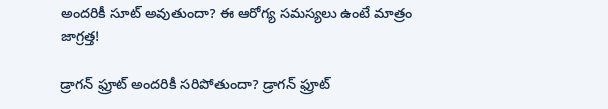అందరికీ సూట్ అవుతుందా? ఈ ఆరోగ్య సమస్యలు ఉంటే మాత్రం జాగ్రత్త!

డ్రాగన్ ఫ్రూట్ అందరికీ సరిపోతుందా? డ్రాగన్ ఫ్రూట్‌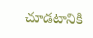చూడటానికి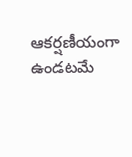ఆకర్షణీయంగా ఉండటమే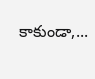కాకుండా,...